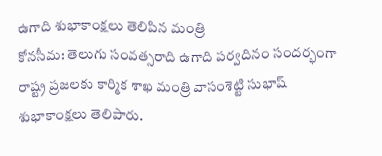ఉగాది శుభాకాంక్షలు తెలిపిన మంత్రి
కోనసీమ: తెలుగు సంవత్సరాది ఉగాది పర్వదినం సందర్భంగా రాష్ట్ర ప్రజలకు కార్మిక శాఖ మంత్రి వాసంశెట్టి సుభాష్ శుభాకాంక్షలు తెలిపారు.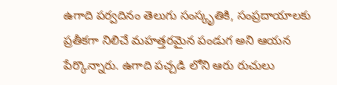ఉగాది పర్వదినం తెలుగు సంస్కృతికి, సంప్రదాయాలకు ప్రతీకగా నిలిచే మహత్తరమైన పండుగ అని ఆయన పేర్కొన్నారు. ఉగాది పచ్చడి లోని ఆరు రుచులు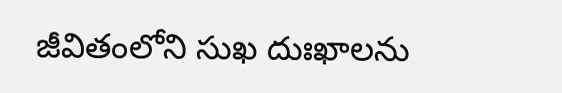జీవితంలోని సుఖ దుఃఖాలను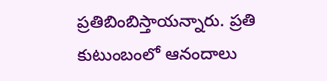ప్రతిబింబిస్తాయన్నారు. ప్రతి కుటుంబంలో ఆనందాలు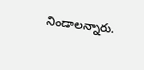నిండాలన్నారు.